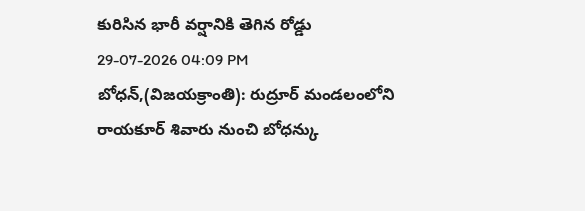కురిసిన భారీ వర్షానికి తెగిన రోడ్డు
29-07-2026 04:09 PM
బోధన్,(విజయక్రాంతి): రుద్రూర్ మండలంలోని రాయకూర్ శివారు నుంచి బోధన్కు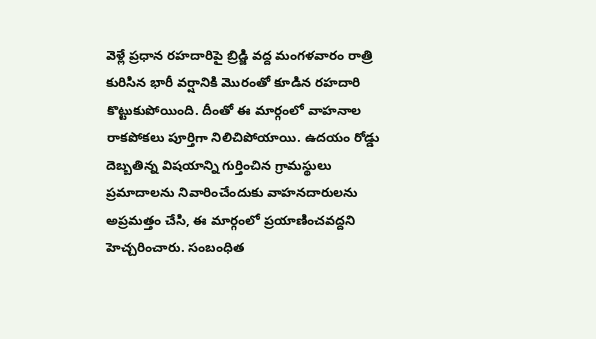వెళ్లే ప్రధాన రహదారిపై బ్రిడ్జి వద్ద మంగళవారం రాత్రి కురిసిన భారీ వర్షానికి మొరంతో కూడిన రహదారి కొట్టుకుపోయింది. దీంతో ఈ మార్గంలో వాహనాల రాకపోకలు పూర్తిగా నిలిచిపోయాయి. ఉదయం రోడ్డు దెబ్బతిన్న విషయాన్ని గుర్తించిన గ్రామస్థులు ప్రమాదాలను నివారించేందుకు వాహనదారులను అప్రమత్తం చేసి, ఈ మార్గంలో ప్రయాణించవద్దని హెచ్చరించారు. సంబంధిత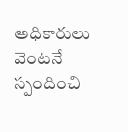అధికారులు వెంటనే స్పందించి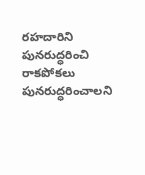రహదారిని పునరుద్ధరించి రాకపోకలు పునరుద్ధరించాలని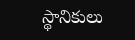స్థానికులు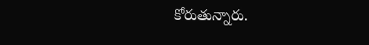కోరుతున్నారు.